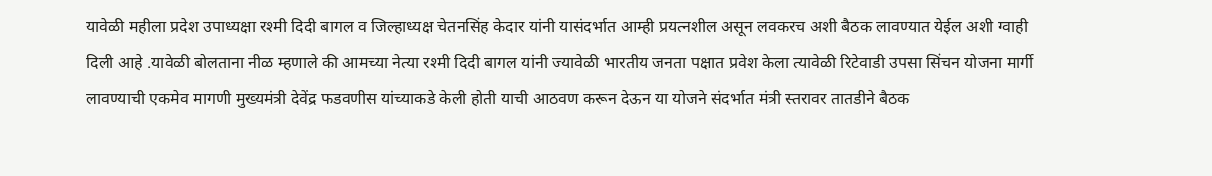यावेळी महीला प्रदेश उपाध्यक्षा रश्मी दिदी बागल व जिल्हाध्यक्ष चेतनसिंह केदार यांनी यासंदर्भात आम्ही प्रयत्नशील असून लवकरच अशी बैठक लावण्यात येईल अशी ग्वाही दिली आहे .यावेळी बोलताना नीळ म्हणाले की आमच्या नेत्या रश्मी दिदी बागल यांनी ज्यावेळी भारतीय जनता पक्षात प्रवेश केला त्यावेळी रिटेवाडी उपसा सिंचन योजना मार्गी लावण्याची एकमेव मागणी मुख्यमंत्री देवेंद्र फडवणीस यांच्याकडे केली होती याची आठवण करून देऊन या योजने संदर्भात मंत्री स्तरावर तातडीने बैठक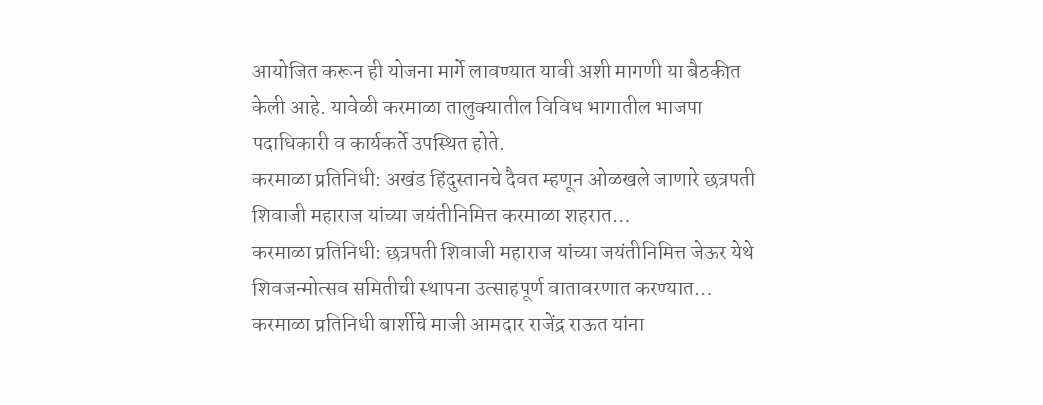आयोजित करून ही योजना मार्गे लावण्यात यावी अशी मागणी या बैठकीत केली आहे. यावेळी करमाळा तालुक्यातील विविध भागातील भाजपा पदाधिकारी व कार्यकर्ते उपस्थित होते.
करमाळा प्रतिनिधी: अखंड हिंदुस्तानचे दैवत म्हणून ओळखले जाणारे छत्रपती शिवाजी महाराज यांच्या जयंतीनिमित्त करमाळा शहरात…
करमाळा प्रतिनिधी: छत्रपती शिवाजी महाराज यांच्या जयंतीनिमित्त जेऊर येथे शिवजन्मोत्सव समितीची स्थापना उत्साहपूर्ण वातावरणात करण्यात…
करमाळा प्रतिनिधी बार्शीचे माजी आमदार राजेंद्र राऊत यांना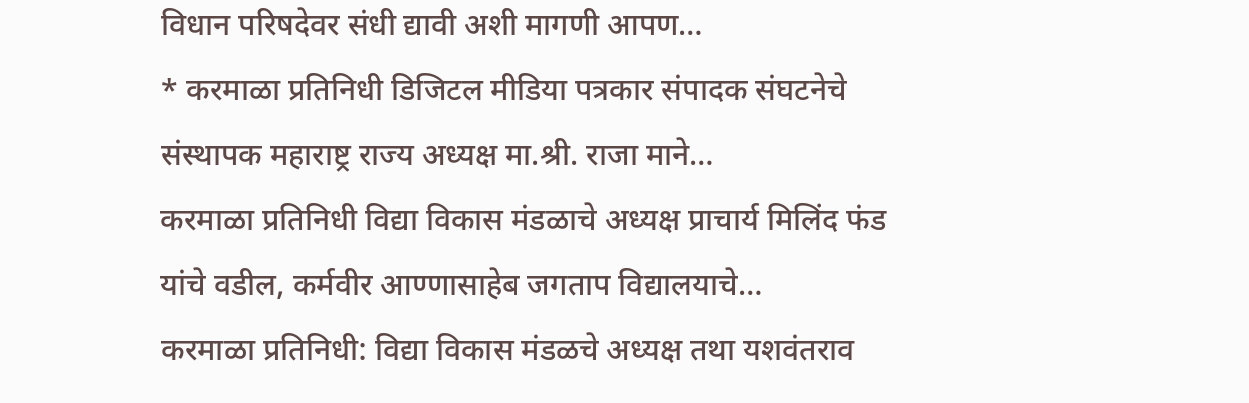विधान परिषदेवर संधी द्यावी अशी मागणी आपण…
* करमाळा प्रतिनिधी डिजिटल मीडिया पत्रकार संपादक संघटनेचे संस्थापक महाराष्ट्र राज्य अध्यक्ष मा.श्री. राजा माने…
करमाळा प्रतिनिधी विद्या विकास मंडळाचे अध्यक्ष प्राचार्य मिलिंद फंड यांचे वडील, कर्मवीर आण्णासाहेब जगताप विद्यालयाचे…
करमाळा प्रतिनिधी: विद्या विकास मंडळचे अध्यक्ष तथा यशवंतराव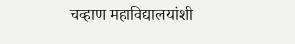चव्हाण महाविद्यालयांशी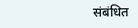संबंधित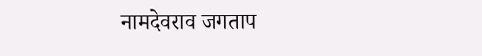नामदेवराव जगताप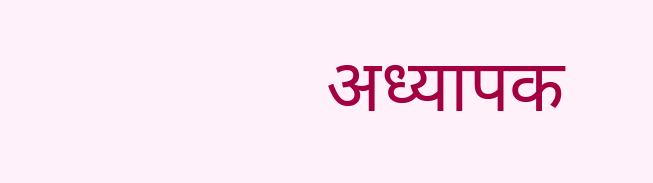अध्यापक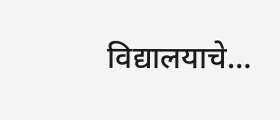विद्यालयाचे…